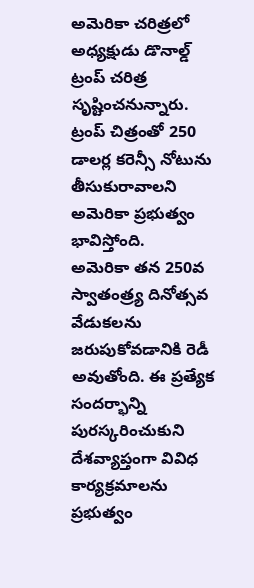అమెరికా చరిత్రలో అధ్యక్షుడు డొనాల్డ్ ట్రంప్ చరిత్ర సృష్టించనున్నారు. ట్రంప్ చిత్రంతో 250 డాలర్ల కరెన్సీ నోటును తీసుకురావాలని అమెరికా ప్రభుత్వం భావిస్తోంది.
అమెరికా తన 250వ స్వాతంత్ర్య దినోత్సవ వేడుకలను జరుపుకోవడానికి రెడీ అవుతోంది. ఈ ప్రత్యేక సందర్భాన్ని పురస్కరించుకుని దేశవ్యాప్తంగా వివిధ కార్యక్రమాలను ప్రభుత్వం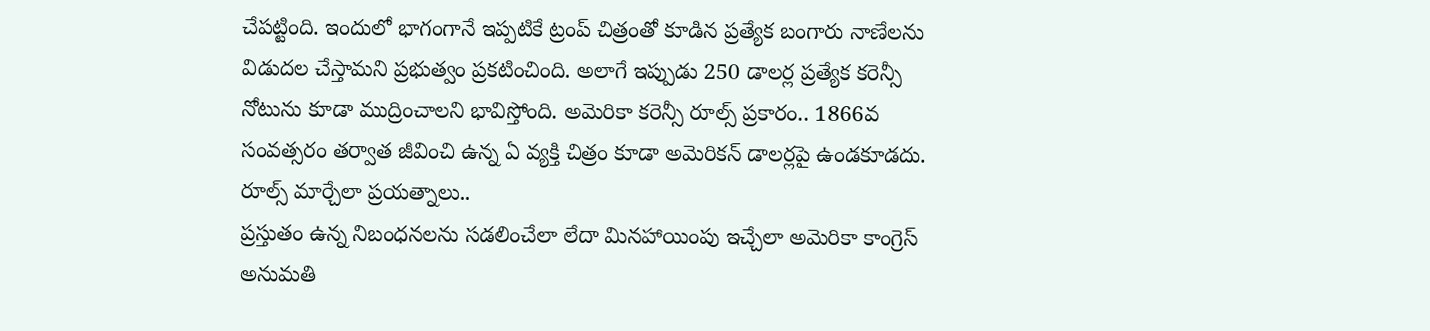చేపట్టింది. ఇందులో భాగంగానే ఇప్పటికే ట్రంప్ చిత్రంతో కూడిన ప్రత్యేక బంగారు నాణేలను విడుదల చేస్తామని ప్రభుత్వం ప్రకటించింది. అలాగే ఇప్పుడు 250 డాలర్ల ప్రత్యేక కరెన్సీ నోటును కూడా ముద్రించాలని భావిస్తోంది. అమెరికా కరెన్సీ రూల్స్ ప్రకారం.. 1866వ సంవత్సరం తర్వాత జీవించి ఉన్న ఏ వ్యక్తి చిత్రం కూడా అమెరికన్ డాలర్లపై ఉండకూడదు.
రూల్స్ మార్చేలా ప్రయత్నాలు..
ప్రస్తుతం ఉన్న నిబంధనలను సడలించేలా లేదా మినహాయింపు ఇచ్చేలా అమెరికా కాంగ్రెస్ అనుమతి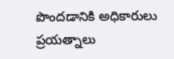పొందడానికి అధికారులు ప్రయత్నాలు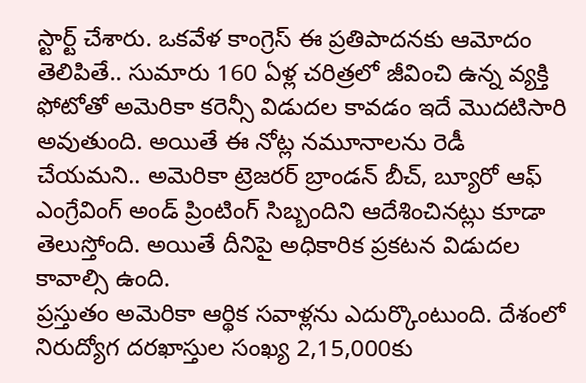స్టార్ట్ చేశారు. ఒకవేళ కాంగ్రెస్ ఈ ప్రతిపాదనకు ఆమోదం తెలిపితే.. సుమారు 160 ఏళ్ల చరిత్రలో జీవించి ఉన్న వ్యక్తి ఫోటోతో అమెరికా కరెన్సీ విడుదల కావడం ఇదే మొదటిసారి అవుతుంది. అయితే ఈ నోట్ల నమూనాలను రెడీ చేయమని.. అమెరికా ట్రెజరర్ బ్రాండన్ బీచ్, బ్యూరో ఆఫ్ ఎంగ్రేవింగ్ అండ్ ప్రింటింగ్ సిబ్బందిని ఆదేశించినట్లు కూడా తెలుస్తోంది. అయితే దీనిపై అధికారిక ప్రకటన విడుదల కావాల్సి ఉంది.
ప్రస్తుతం అమెరికా ఆర్థిక సవాళ్లను ఎదుర్కొంటుంది. దేశంలో నిరుద్యోగ దరఖాస్తుల సంఖ్య 2,15,000కు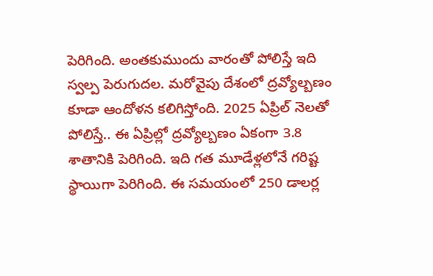పెరిగింది. అంతకుముందు వారంతో పోలిస్తే ఇది స్వల్ప పెరుగుదల. మరోవైపు దేశంలో ద్రవ్యోల్బణం కూడా ఆందోళన కలిగిస్తోంది. 2025 ఏప్రిల్ నెలతో పోలిస్తే.. ఈ ఏప్రిల్లో ద్రవ్యోల్బణం ఏకంగా 3.8 శాతానికి పెరిగింది. ఇది గత మూడేళ్లలోనే గరిష్ట స్థాయిగా పెరిగింది. ఈ సమయంలో 250 డాలర్ల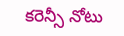కరెన్సీ నోటు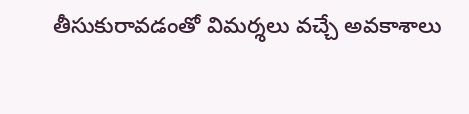తీసుకురావడంతో విమర్శలు వచ్చే అవకాశాలు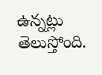ఉన్నట్లు తెలుస్తోంది.